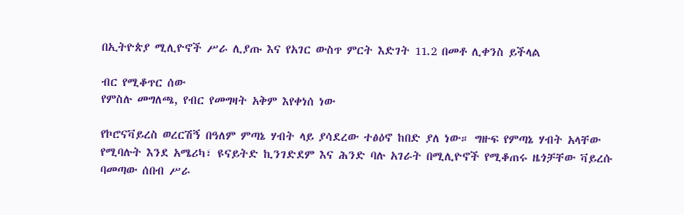በኢትዮጵያ ሚሊዮኖች ሥራ ሊያጡ እና የአገር ውስጥ ምርት እድገት 11.2 በመቶ ሊቀንስ ይችላል

ብር የሚቆጥር ሰው
የምስሉ መግለጫ, የብር የመግዛት አቅም እየቀነሰ ነው

የኮሮናቫይረስ ወረርሽኝ በዓለም ምጣኔ ሃብት ላይ ያሳደረው ተፅዕኖ ከበድ ያለ ነው። ግዙፍ የምጣኔ ሃብት አላቸው የሚባሉት እንደ አሜሪካ፣ ዩናይትድ ኪንገድደም እና ሕንድ ባሉ አገራት በሚሊዮኖች የሚቆጠሩ ዜጎቻቸው ቫይረሱ ባመጣው ሰበብ ሥራ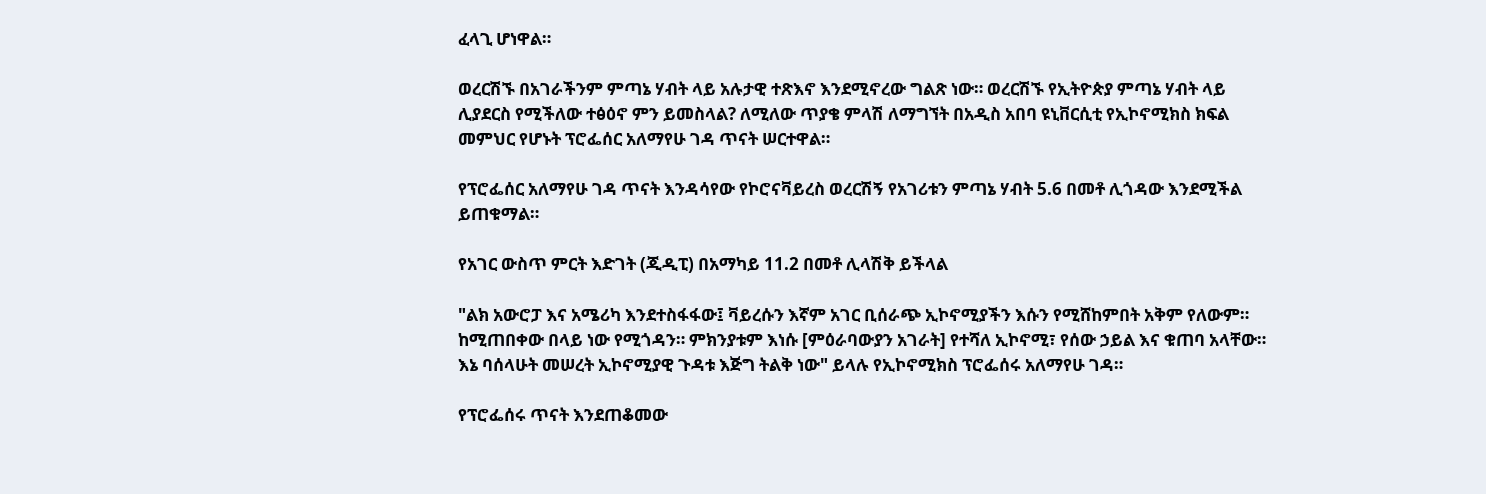ፈላጊ ሆነዋል።

ወረርሽኙ በአገራችንም ምጣኔ ሃብት ላይ አሉታዊ ተጽእኖ እንደሚኖረው ግልጽ ነው። ወረርሽኙ የኢትዮጵያ ምጣኔ ሃብት ላይ ሊያደርስ የሚችለው ተፅዕኖ ምን ይመስላል? ለሚለው ጥያቄ ምላሽ ለማግኘት በአዲስ አበባ ዩኒቨርሲቲ የኢኮኖሚክስ ክፍል መምህር የሆኑት ፕሮፌሰር አለማየሁ ገዳ ጥናት ሠርተዋል።

የፕሮፌሰር አለማየሁ ገዳ ጥናት እንዳሳየው የኮሮናቫይረስ ወረርሽኝ የአገሪቱን ምጣኔ ሃብት 5.6 በመቶ ሊጎዳው እንደሚችል ይጠቁማል።

የአገር ውስጥ ምርት እድገት (ጂዲፒ) በአማካይ 11.2 በመቶ ሊላሽቅ ይችላል

"ልክ አውሮፓ እና አሜሪካ እንደተስፋፋው፤ ቫይረሱን እኛም አገር ቢሰራጭ ኢኮኖሚያችን እሱን የሚሸከምበት አቅም የለውም። ከሚጠበቀው በላይ ነው የሚጎዳን። ምክንያቱም እነሱ [ምዕራባውያን አገራት] የተሻለ ኢኮኖሚ፣ የሰው ኃይል እና ቁጠባ አላቸው። እኔ ባሰላሁት መሠረት ኢኮኖሚያዊ ጉዳቱ እጅግ ትልቅ ነው" ይላሉ የኢኮኖሚክስ ፕሮፌሰሩ አለማየሁ ገዳ።

የፕሮፌሰሩ ጥናት እንደጠቆመው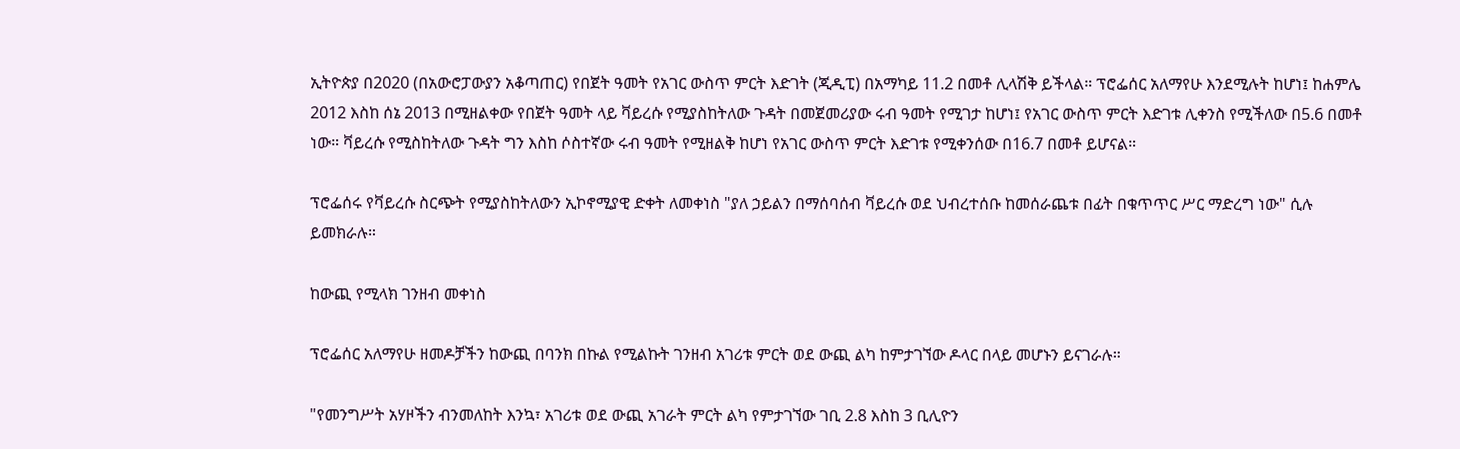ኢትዮጵያ በ2020 (በአውሮፓውያን አቆጣጠር) የበጀት ዓመት የአገር ውስጥ ምርት እድገት (ጂዲፒ) በአማካይ 11.2 በመቶ ሊላሽቅ ይችላል። ፕሮፌሰር አለማየሁ እንደሚሉት ከሆነ፤ ከሐምሌ 2012 እስከ ሰኔ 2013 በሚዘልቀው የበጀት ዓመት ላይ ቫይረሱ የሚያስከትለው ጉዳት በመጀመሪያው ሩብ ዓመት የሚገታ ከሆነ፤ የአገር ውስጥ ምርት እድገቱ ሊቀንስ የሚችለው በ5.6 በመቶ ነው። ቫይረሱ የሚስከትለው ጉዳት ግን እስከ ሶስተኛው ሩብ ዓመት የሚዘልቅ ከሆነ የአገር ውስጥ ምርት እድገቱ የሚቀንሰው በ16.7 በመቶ ይሆናል።

ፕሮፌሰሩ የቫይረሱ ስርጭት የሚያስከትለውን ኢኮኖሚያዊ ድቀት ለመቀነስ "ያለ ኃይልን በማሰባሰብ ቫይረሱ ወደ ህብረተሰቡ ከመሰራጨቱ በፊት በቁጥጥር ሥር ማድረግ ነው" ሲሉ ይመክራሉ።

ከውጪ የሚላክ ገንዘብ መቀነስ

ፕሮፌሰር አለማየሁ ዘመዶቻችን ከውጪ በባንክ በኩል የሚልኩት ገንዘብ አገሪቱ ምርት ወደ ውጪ ልካ ከምታገኘው ዶላር በላይ መሆኑን ይናገራሉ።

"የመንግሥት አሃዞችን ብንመለከት እንኳ፣ አገሪቱ ወደ ውጪ አገራት ምርት ልካ የምታገኘው ገቢ 2.8 እስከ 3 ቢሊዮን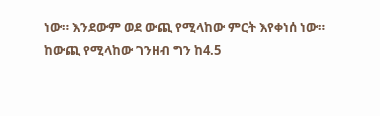ነው። እንደውም ወደ ውጪ የሚላከው ምርት እየቀነሰ ነው። ከውጪ የሚላከው ገንዘብ ግን ከ4.5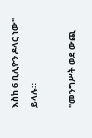እስከ 6 ቢሊዮን ዶላር ነው" ይላሉ።

"መንግሥት ወደ ውጪ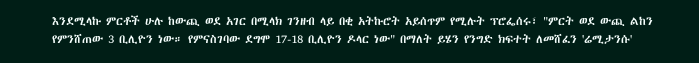እንደሚላኩ ምርቶች ሁሉ ከውጪ ወደ አገር በሚላክ ገንዘብ ላይ በቂ አትኩሮት አይሰጥም የሚሉት ፕሮፌሰሩ፣ "ምርት ወደ ውጪ ልከን የምንሸጠው 3 ቢሊዮን ነው። የምናስገባው ደግሞ 17-18 ቢሊዮን ዶላር ነው" በማለት ይሄን የንግድ ክፍተት ለመሸፈን 'ሬሚታንሱ'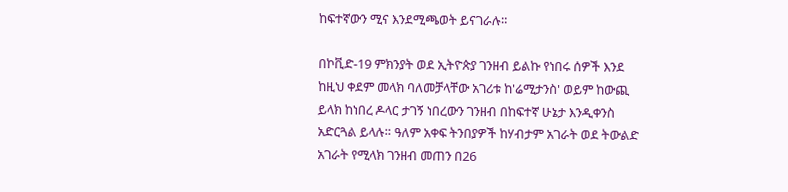ከፍተኛውን ሚና እንደሚጫወት ይናገራሉ።

በኮቪድ-19 ምክንያት ወደ ኢትዮጵያ ገንዘብ ይልኩ የነበሩ ሰዎች እንደ ከዚህ ቀደም መላክ ባለመቻላቸው አገሪቱ ከ'ሬሚታንስ' ወይም ከውጪ ይላክ ከነበረ ዶላር ታገኝ ነበረውን ገንዘብ በከፍተኛ ሁኔታ እንዲቀንስ አድርጓል ይላሉ። ዓለም አቀፍ ትንበያዎች ከሃብታም አገራት ወደ ትውልድ አገራት የሚላክ ገንዘብ መጠን በ26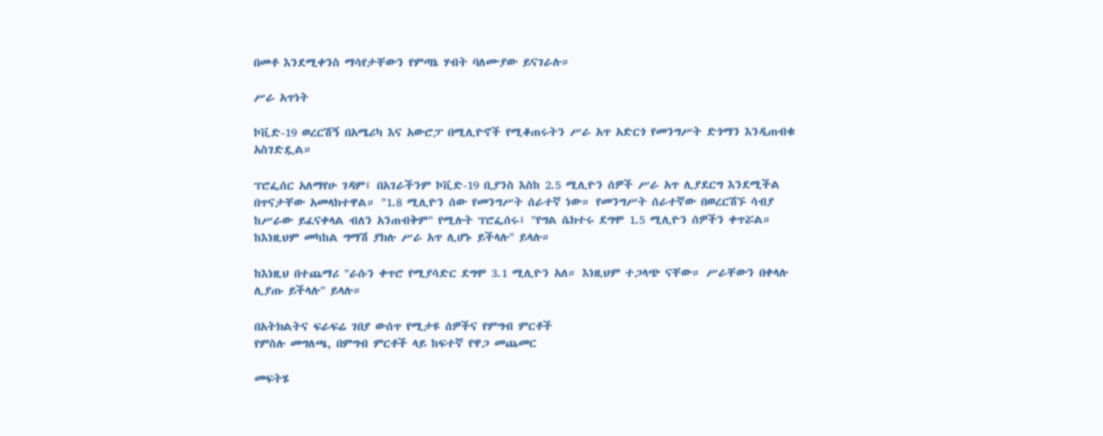በመቶ እንደሚቀንስ ማሳየታቸውን የምጣኔ ሃብት ባለሙያው ይናገራሉ።

ሥራ አጥነት

ኮቪድ-19 ወረርሽኝ በአሜሪካ እና አውሮፓ በሚሊዮኖች የሚቆጠሩትን ሥራ አጥ አድርጎ የመንግሥት ድጎማን እንዲጠብቁ አስገድዷል።

ፕሮፌሰር አለማየሁ ገዳም፤ በአገራችንም ኮቪድ-19 ቢያንስ እስከ 2.5 ሚሊዮን ሰዎች ሥራ አጥ ሊያደርግ እንደሚችል በጥናታቸው አመላክተዋል። "1.8 ሚሊዮን ሰው የመንግሥት ሰራተኛ ነው። የመንግሥት ሰራተኛው በወረርሽኙ ሳብያ ከሥራው ይፈናቀላል ብለን አንጠብቅም" የሚሉት ፕሮፌሰሩ፤ "የግል ሴክተሩ ደግሞ 1.5 ሚሊዮን ሰዎችን ቀጥሯል። ከእነዚህም መካከል ግማሽ ያክሉ ሥራ አጥ ሊሆኑ ይችላሉ" ይላሉ።

ከእነዚህ በተጨማሪ "ራሱን ቀጥሮ የሚያሳድር ደግሞ 3.1 ሚሊዮን አለ። እነዚህም ተጋላጭ ናቸው። ሥራቸውን በቀላሉ ሊያጡ ይችላሉ" ይላሉ።

በአትክልትና ፍራፍሬ ገበያ ውሰጥ የሚታዩ ሰዎችና የምግብ ምርቶች
የምስሉ መግለጫ, በምግብ ምርቶች ላይ ከፍተኛ የዋጋ መጨመር

መፍትሄ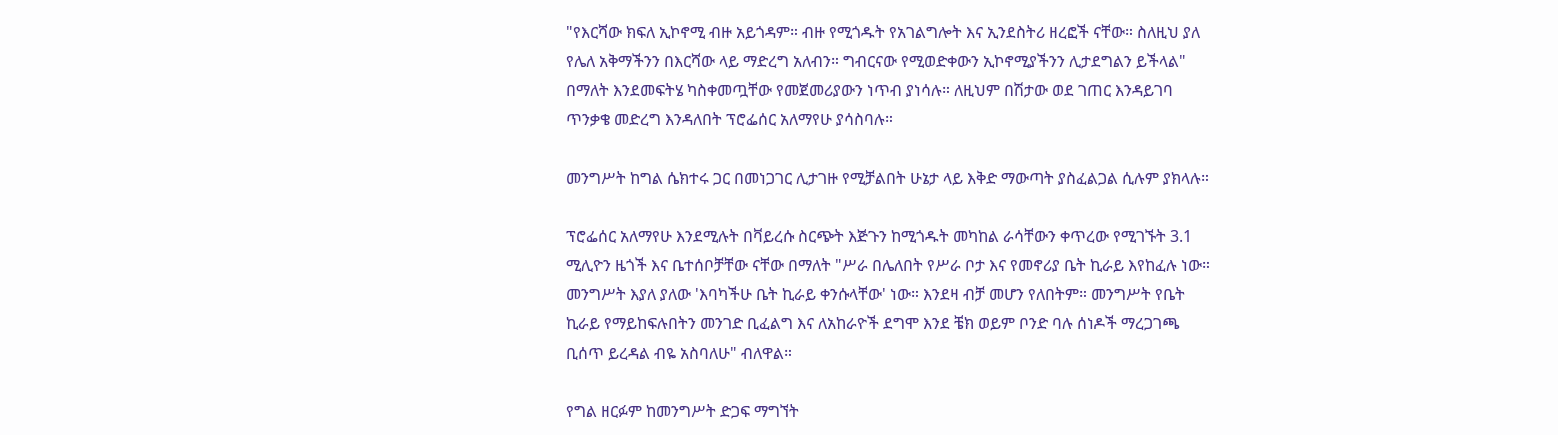"የእርሻው ክፍለ ኢኮኖሚ ብዙ አይጎዳም። ብዙ የሚጎዱት የአገልግሎት እና ኢንደስትሪ ዘረፎች ናቸው። ስለዚህ ያለ የሌለ አቅማችንን በእርሻው ላይ ማድረግ አለብን። ግብርናው የሚወድቀውን ኢኮኖሚያችንን ሊታደግልን ይችላል" በማለት እንደመፍትሄ ካስቀመጧቸው የመጀመሪያውን ነጥብ ያነሳሉ። ለዚህም በሽታው ወደ ገጠር እንዳይገባ ጥንቃቄ መድረግ እንዳለበት ፕሮፌሰር አለማየሁ ያሳስባሉ።

መንግሥት ከግል ሴክተሩ ጋር በመነጋገር ሊታገዙ የሚቻልበት ሁኔታ ላይ እቅድ ማውጣት ያስፈልጋል ሲሉም ያክላሉ።

ፕሮፌሰር አለማየሁ እንደሚሉት በቫይረሱ ስርጭት እጅጉን ከሚጎዱት መካከል ራሳቸውን ቀጥረው የሚገኙት 3.1 ሚሊዮን ዜጎች እና ቤተሰቦቻቸው ናቸው በማለት "ሥራ በሌለበት የሥራ ቦታ እና የመኖሪያ ቤት ኪራይ እየከፈሉ ነው። መንግሥት እያለ ያለው 'እባካችሁ ቤት ኪራይ ቀንሱላቸው' ነው። እንደዛ ብቻ መሆን የለበትም። መንግሥት የቤት ኪራይ የማይከፍሉበትን መንገድ ቢፈልግ እና ለአከራዮች ደግሞ እንደ ቼክ ወይም ቦንድ ባሉ ሰነዶች ማረጋገጫ ቢሰጥ ይረዳል ብዬ አስባለሁ" ብለዋል።

የግል ዘርፉም ከመንግሥት ድጋፍ ማግኘት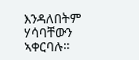እንዳለበትም ሃሳባቸውን ኣቀርባሉ።